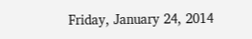Friday, January 24, 2014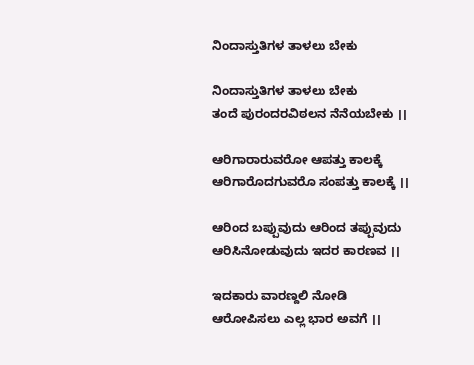ನಿಂದಾಸ್ತುತಿಗಳ ತಾಳಲು ಬೇಕು

ನಿಂದಾಸ್ತುತಿಗಳ ತಾಳಲು ಬೇಕು
ತಂದೆ ಪುರಂದರವಿಠಲನ ನೆನೆಯಬೇಕು ।।

ಆರಿಗಾರಾರುವರೋ ಆಪತ್ತು ಕಾಲಕ್ಕೆ
ಆರಿಗಾರೊದಗುವರೊ ಸಂಪತ್ತು ಕಾಲಕ್ಕೆ ।।

ಆರಿಂದ ಬಪ್ಪುವುದು ಆರಿಂದ ತಪ್ಪುವುದು
ಆರಿಸಿನೋಡುವುದು ಇದರ ಕಾರಣವ ।।

ಇದಕಾರು ವಾರಣ್ದಲಿ ನೋಡಿ
ಆರೋಪಿಸಲು ಎಲ್ಲ ಭಾರ ಅವಗೆ ।।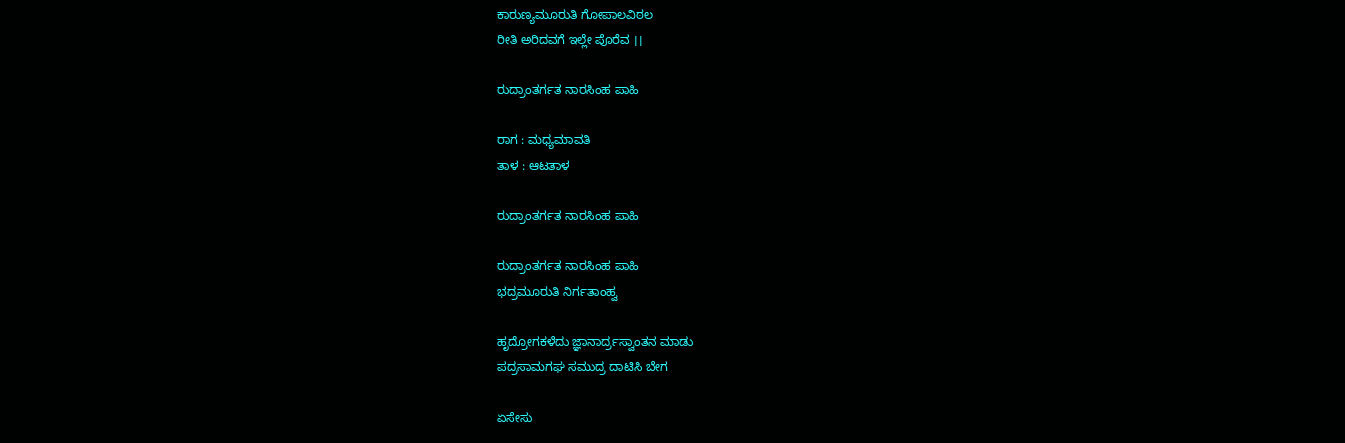ಕಾರುಣ್ಯಮೂರುತಿ ಗೋಪಾಲವಿಠಲ
ರೀತಿ ಅರಿದವಗೆ ಇಲ್ಲೇ ಪೊರೆವ ।।

ರುದ್ರಾಂತರ್ಗತ ನಾರಸಿಂಹ ಪಾಹಿ

ರಾಗ : ಮಧ್ಯಮಾವತಿ
ತಾಳ : ಆಟತಾಳ

ರುದ್ರಾಂತರ್ಗತ ನಾರಸಿಂಹ ಪಾಹಿ

ರುದ್ರಾಂತರ್ಗತ ನಾರಸಿಂಹ ಪಾಹಿ
ಭದ್ರಮೂರುತಿ ನಿರ್ಗತಾಂಹ್ವ

ಹೃದ್ರೋಗಕಳೆದು ಜ್ಞಾನಾರ್ದ್ರಸ್ವಾಂತನ ಮಾಡು
ಪದ್ರಸಾಮಗಘ ಸಮುದ್ರ ದಾಟಿಸಿ ಬೇಗ

ಏಸೇಸು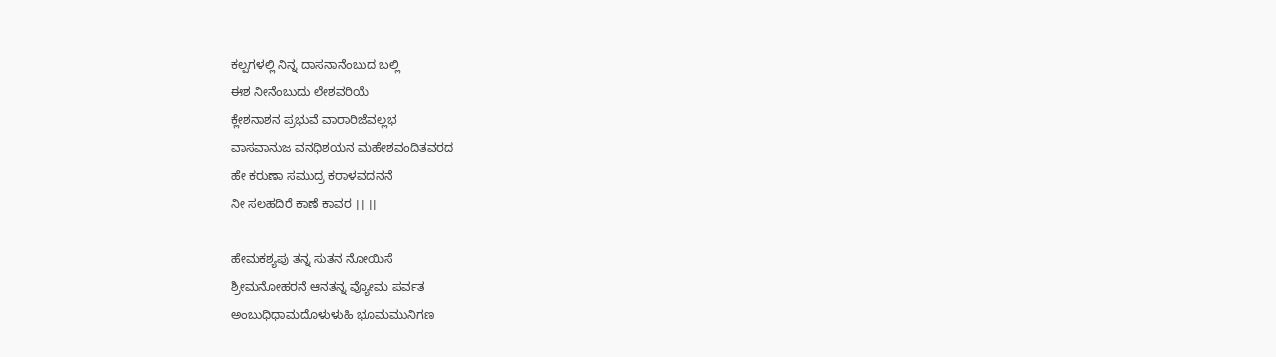ಕಲ್ಪಗಳಲ್ಲಿ ನಿನ್ನ ದಾಸನಾನೆಂಬುದ ಬಲ್ಲಿ
ಈಶ ನೀನೆಂಬುದು ಲೇಶವರಿಯೆ
ಕ್ಲೇಶನಾಶನ ಪ್ರಭುವೆ ವಾರಾರಿಜೆವಲ್ಲಭ
ವಾಸವಾನುಜ ವನಧಿಶಯನ ಮಹೇಶವಂದಿತವರದ
ಹೇ ಕರುಣಾ ಸಮುದ್ರ ಕರಾಳವದನನೆ
ನೀ ಸಲಹದಿರೆ ಕಾಣೆ ಕಾವರ ।। ।।

ಹೇಮಕಶ್ಯಪು ತನ್ನ ಸುತನ ನೋಯಿಸೆ
ಶ್ರೀಮನೋಹರನೆ ಆನತನ್ನ ವ್ಯೋಮ ಪರ್ವತ
ಅಂಬುಧಿಧಾಮದೊಳುಳುಹಿ ಭೂಮಮುನಿಗಣ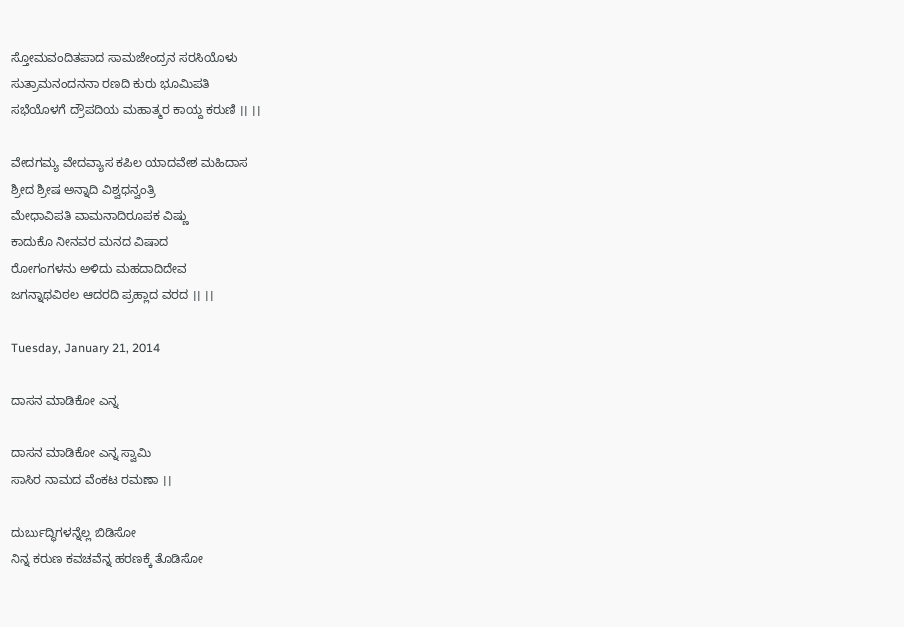ಸ್ತೋಮವಂದಿತಪಾದ ಸಾಮಜೇಂದ್ರನ ಸರಸಿಯೊಳು
ಸುತ್ರಾಮನಂದನನಾ ರಣದಿ ಕುರು ಭೂಮಿಪತಿ
ಸಭೆಯೊಳಗೆ ದ್ರೌಪದಿಯ ಮಹಾತ್ಮರ ಕಾಯ್ದ ಕರುಣಿ ।। ।।

ವೇದಗಮ್ಯ ವೇದವ್ಯಾಸ ಕಪಿಲ ಯಾದವೇಶ ಮಹಿದಾಸ
ಶ್ರೀದ ಶ್ರೀಷ ಅನ್ನಾದಿ ವಿಶ್ವಧನ್ವಂತ್ರಿ
ಮೇಧಾವಿಪತಿ ವಾಮನಾದಿರೂಪಕ ವಿಷ್ಣು
ಕಾದುಕೊ ನೀನವರ ಮನದ ವಿಷಾದ
ರೋಗಂಗಳನು ಅಳಿದು ಮಹದಾದಿದೇವ
ಜಗನ್ನಾಥವಿಠಲ ಆದರದಿ ಪ್ರಹ್ಲಾದ ವರದ ।। ।।

Tuesday, January 21, 2014

ದಾಸನ ಮಾಡಿಕೋ ಎನ್ನ

ದಾಸನ ಮಾಡಿಕೋ ಎನ್ನ ಸ್ವಾಮಿ
ಸಾಸಿರ ನಾಮದ ವೆಂಕಟ ರಮಣಾ ।।

ದುರ್ಬುದ್ಧಿಗಳನ್ನೆಲ್ಲ ಬಿಡಿಸೋ
ನಿನ್ನ ಕರುಣ ಕವಚವೆನ್ನ ಹರಣಕ್ಕೆ ತೊಡಿಸೋ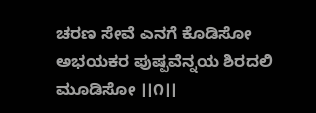ಚರಣ ಸೇವೆ ಎನಗೆ ಕೊಡಿಸೋ
ಅಭಯಕರ ಪುಷ್ಪವೆನ್ನಯ ಶಿರದಲಿ ಮೂಡಿಸೋ ।।೧।।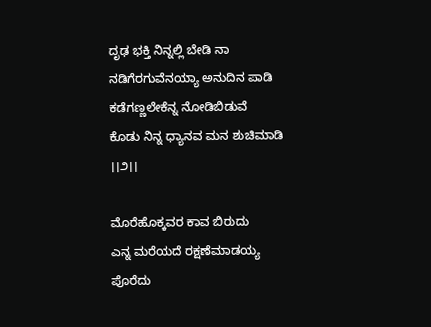ದೃಢ ಭಕ್ತಿ ನಿನ್ನಲ್ಲಿ ಬೇಡಿ ನಾ
ನಡಿಗೆರಗುವೆನಯ್ಯಾ ಅನುದಿನ ಪಾಡಿ
ಕಡೆಗಣ್ಣಲೇಕೆನ್ನ ನೋಡಿಬಿಡುವೆ
ಕೊಡು ನಿನ್ನ ಧ್ಯಾನವ ಮನ ಶುಚಿಮಾಡಿ ।।೨।।

ಮೊರೆಹೊಕ್ಕವರ ಕಾವ ಬಿರುದು
ಎನ್ನ ಮರೆಯದೆ ರಕ್ಷಣೆಮಾಡಯ್ಯ ಪೊರೆದು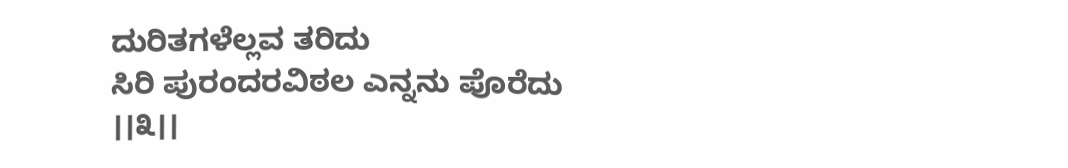ದುರಿತಗಳೆಲ್ಲವ ತರಿದು
ಸಿರಿ ಪುರಂದರವಿಠಲ ಎನ್ನನು ಪೊರೆದು ।।೩।।